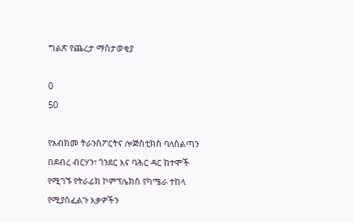ግልጽ የጨረታ ማስታወቂያ

0
50

የአብክመ ትራንስፖርትና ሎጅስቲክስ ባለስልጣን በደብረ ብርሃን፣ ጎንደር እና ባሕር ዳር ከተሞች የሚገኙ የትራፊክ ኮምፕሌክስ የካሜራ ተከላ የሚያስፈልጉ እቃዎችን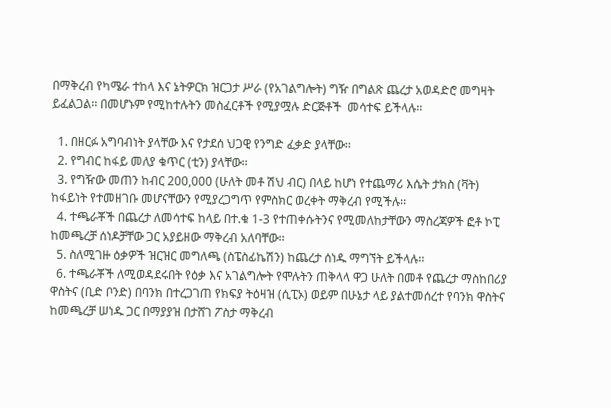በማቅረብ የካሜራ ተከላ እና ኔትዎርክ ዝርጋታ ሥራ (የአገልግሎት) ግዥ በግልጽ ጨረታ አወዳድሮ መግዛት ይፈልጋል፡፡ በመሆኑም የሚከተሉትን መስፈርቶች የሚያሟሉ ድርጅቶች  መሳተፍ ይችላሉ፡፡

  1. በዘርፉ አግባብነት ያላቸው እና የታደሰ ህጋዊ የንግድ ፈቃድ ያላቸው፡፡
  2. የግብር ከፋይ መለያ ቁጥር (ቲን) ያላቸው፡፡
  3. የግዥው መጠን ከብር 200,000 (ሁለት መቶ ሽህ ብር) በላይ ከሆነ የተጨማሪ እሴት ታክስ (ቫት) ከፋይነት የተመዘገቡ መሆናቸውን የሚያረጋግጥ የምስክር ወረቀት ማቅረብ የሚችሉ፡፡
  4. ተጫራቾች በጨረታ ለመሳተፍ ከላይ በተ.ቁ 1-3 የተጠቀሱትንና የሚመለከታቸውን ማስረጃዎች ፎቶ ኮፒ ከመጫረቻ ሰነዶቻቸው ጋር አያይዘው ማቅረብ አለባቸው፡፡
  5. ስለሚገዙ ዕቃዎች ዝርዝር መግለጫ (ስፔስፊኬሽን) ከጨረታ ሰነዱ ማግኘት ይችላሉ፡፡
  6. ተጫራቾች ለሚወዳደሩበት የዕቃ እና አገልግሎት የሞሉትን ጠቅላላ ዋጋ ሁለት በመቶ የጨረታ ማስከበሪያ ዋስትና (ቢድ ቦንድ) በባንክ በተረጋገጠ የክፍያ ትዕዛዝ (ሲፒኦ) ወይም በሁኔታ ላይ ያልተመሰረተ የባንክ ዋስትና ከመጫረቻ ሠነዱ ጋር በማያያዝ በታሸገ ፖስታ ማቅረብ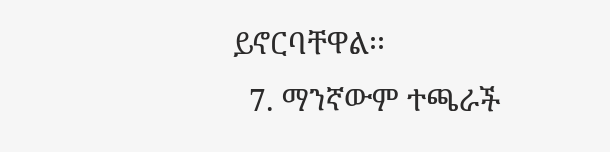ይኖርባቸዋል፡፡
  7. ማንኛውም ተጫራች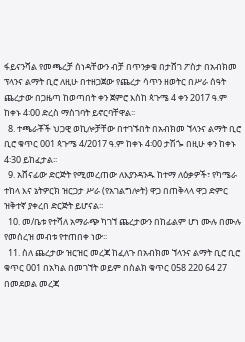ፋይናንሻል የመጫረቻ ሰነዳቸውን ብቻ በጥንቃቄ በታሸገ ፖስታ በአብክመ ፕላንና ልማት ቢሮ ለዚሁ በተዘጋጀው የጨረታ ሳጥን ዘወትር በሥራ ሰዓት ጨረታው በጋዜጣ ከወጣበት ቀን ጀምሮ እስከ ጳጉሜ 4 ቀን 2017 ዓ.ም ከቀኑ 4፡00 ድረስ ማስገባት ይኖርባቸዋል፡፡
  8. ተጫራቾች ህጋዊ ወኪሎቻቸው በተገኙበት በአብክመ ኘላንና ልማት ቢሮ ቢሮ ቁጥር 001 ጳጉሜ 4/2017 ዓ.ም ከቀኑ 4፡00 ታሽጐ በዚሁ ቀን ከቀኑ 4፡30 ይከፈታል፡፡
  9. አሸናፊው ድርጅት የሚመረጠው ለእያንዳንዱ ከተማ ለዕቃዎች፣ የካሜራ ተከላ እና ኔትዎርክ ዝርጋታ ሥራ (የአገልግሎት) ዋጋ በጠቅላላ ዋጋ ድምር ዝቅተኛ ያቀረበ ድርጅት ይሆናል፡፡
  10. መ/ቤቱ የተሻለ አማራጭ ካገኘ ጨረታውን በከፊልም ሆነ ሙሉ በሙሉ የመሰረዝ መብቱ የተጠበቀ ነው፡፡
  11. ስለ ጨረታው ዝርዝር መረጃ ከፈለጉ በአብክመ ኘላንና ልማት ቢሮ ቢሮ ቁጥር 001 በአካል በመገኘት ወይም በስልክ ቁጥር 058 220 64 27 በመደወል መረጃ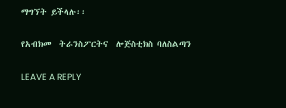ማግኘት ይችላሉ፡፡

የአብክመ  ትራንስፖርትና  ሎጅስቲክስ ባለስልጣን

LEAVE A REPLY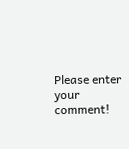Please enter your comment!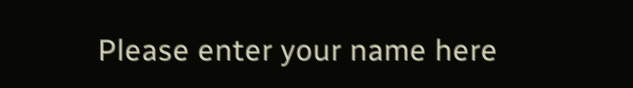Please enter your name here